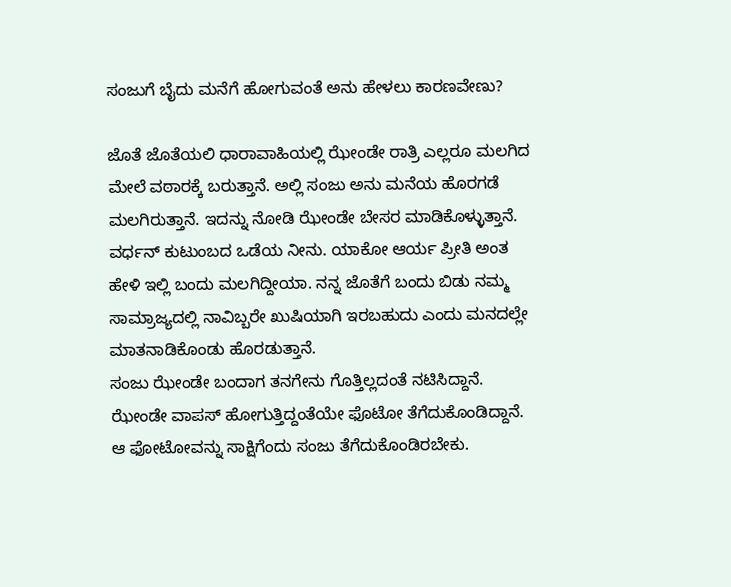ಸಂಜುಗೆ ಬೈದು ಮನೆಗೆ ಹೋಗುವಂತೆ ಅನು ಹೇಳಲು ಕಾರಣವೇಣು?

ಜೊತೆ ಜೊತೆಯಲಿ ಧಾರಾವಾಹಿಯಲ್ಲಿ ಝೇಂಡೇ ರಾತ್ರಿ ಎಲ್ಲರೂ ಮಲಗಿದ ಮೇಲೆ ವಠಾರಕ್ಕೆ ಬರುತ್ತಾನೆ. ಅಲ್ಲಿ ಸಂಜು ಅನು ಮನೆಯ ಹೊರಗಡೆ ಮಲಗಿರುತ್ತಾನೆ. ಇದನ್ನು ನೋಡಿ ಝೇಂಡೇ ಬೇಸರ ಮಾಡಿಕೊಳ್ಳುತ್ತಾನೆ.
ವರ್ಧನ್ ಕುಟುಂಬದ ಒಡೆಯ ನೀನು. ಯಾಕೋ ಆರ್ಯ ಪ್ರೀತಿ ಅಂತ ಹೇಳಿ ಇಲ್ಲಿ ಬಂದು ಮಲಗಿದ್ದೀಯಾ. ನನ್ನ ಜೊತೆಗೆ ಬಂದು ಬಿಡು ನಮ್ಮ ಸಾಮ್ರಾಜ್ಯದಲ್ಲಿ ನಾವಿಬ್ಬರೇ ಖುಷಿಯಾಗಿ ಇರಬಹುದು ಎಂದು ಮನದಲ್ಲೇ ಮಾತನಾಡಿಕೊಂಡು ಹೊರಡುತ್ತಾನೆ.
ಸಂಜು ಝೇಂಡೇ ಬಂದಾಗ ತನಗೇನು ಗೊತ್ತಿಲ್ಲದಂತೆ ನಟಿಸಿದ್ದಾನೆ. ಝೇಂಡೇ ವಾಪಸ್ ಹೋಗುತ್ತಿದ್ದಂತೆಯೇ ಫೊಟೋ ತೆಗೆದುಕೊಂಡಿದ್ದಾನೆ. ಆ ಫೋಟೋವನ್ನು ಸಾಕ್ಷಿಗೆಂದು ಸಂಜು ತೆಗೆದುಕೊಂಡಿರಬೇಕು.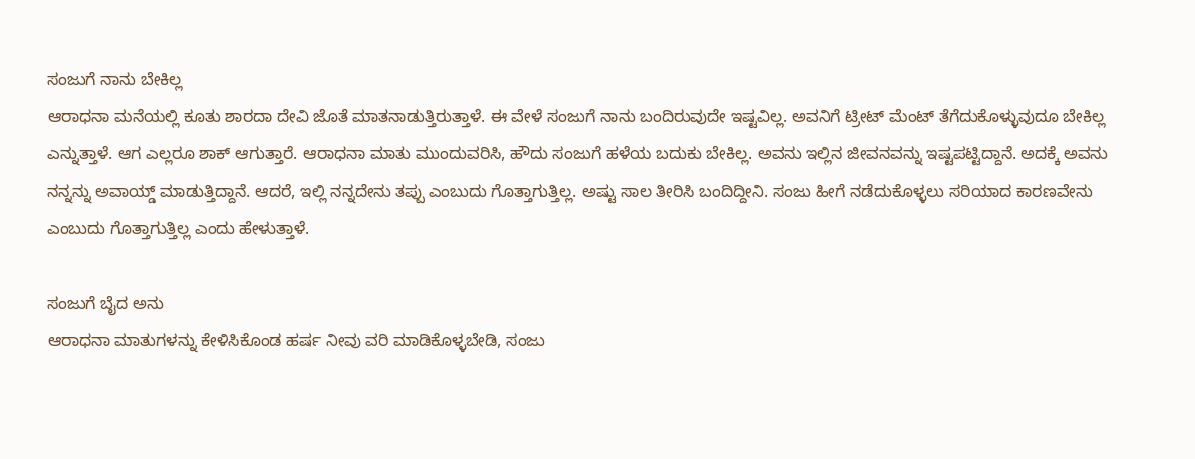ಸಂಜುಗೆ ನಾನು ಬೇಕಿಲ್ಲ
ಆರಾಧನಾ ಮನೆಯಲ್ಲಿ ಕೂತು ಶಾರದಾ ದೇವಿ ಜೊತೆ ಮಾತನಾಡುತ್ತಿರುತ್ತಾಳೆ. ಈ ವೇಳೆ ಸಂಜುಗೆ ನಾನು ಬಂದಿರುವುದೇ ಇಷ್ಟವಿಲ್ಲ. ಅವನಿಗೆ ಟ್ರೀಟ್ ಮೆಂಟ್ ತೆಗೆದುಕೊಳ್ಳುವುದೂ ಬೇಕಿಲ್ಲ ಎನ್ನುತ್ತಾಳೆ. ಆಗ ಎಲ್ಲರೂ ಶಾಕ್ ಆಗುತ್ತಾರೆ. ಆರಾಧನಾ ಮಾತು ಮುಂದುವರಿಸಿ, ಹೌದು ಸಂಜುಗೆ ಹಳೆಯ ಬದುಕು ಬೇಕಿಲ್ಲ. ಅವನು ಇಲ್ಲಿನ ಜೀವನವನ್ನು ಇಷ್ಟಪಟ್ಟಿದ್ದಾನೆ. ಅದಕ್ಕೆ ಅವನು ನನ್ನನ್ನು ಅವಾಯ್ಡ್ ಮಾಡುತ್ತಿದ್ದಾನೆ. ಆದರೆ, ಇಲ್ಲಿ ನನ್ನದೇನು ತಪ್ಪು ಎಂಬುದು ಗೊತ್ತಾಗುತ್ತಿಲ್ಲ. ಅಷ್ಟು ಸಾಲ ತೀರಿಸಿ ಬಂದಿದ್ದೀನಿ. ಸಂಜು ಹೀಗೆ ನಡೆದುಕೊಳ್ಳಲು ಸರಿಯಾದ ಕಾರಣವೇನು ಎಂಬುದು ಗೊತ್ತಾಗುತ್ತಿಲ್ಲ ಎಂದು ಹೇಳುತ್ತಾಳೆ.

ಸಂಜುಗೆ ಬೈದ ಅನು
ಆರಾಧನಾ ಮಾತುಗಳನ್ನು ಕೇಳಿಸಿಕೊಂಡ ಹರ್ಷ ನೀವು ವರಿ ಮಾಡಿಕೊಳ್ಳಬೇಡಿ, ಸಂಜು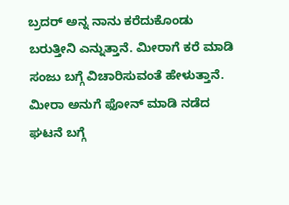ಬ್ರದರ್ ಅನ್ನ ನಾನು ಕರೆದುಕೊಂಡು ಬರುತ್ತೀನಿ ಎನ್ನುತ್ತಾನೆ. ಮೀರಾಗೆ ಕರೆ ಮಾಡಿ ಸಂಜು ಬಗ್ಗೆ ವಿಚಾರಿಸುವಂತೆ ಹೇಳುತ್ತಾನೆ. ಮೀರಾ ಅನುಗೆ ಫೋನ್ ಮಾಡಿ ನಡೆದ ಘಟನೆ ಬಗ್ಗೆ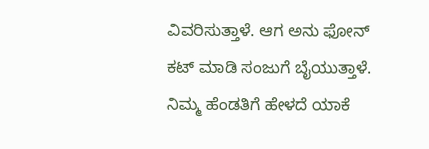ವಿವರಿಸುತ್ತಾಳೆ. ಆಗ ಅನು ಫೋನ್ ಕಟ್ ಮಾಡಿ ಸಂಜುಗೆ ಬೈಯುತ್ತಾಳೆ. ನಿಮ್ಮ ಹೆಂಡತಿಗೆ ಹೇಳದೆ ಯಾಕೆ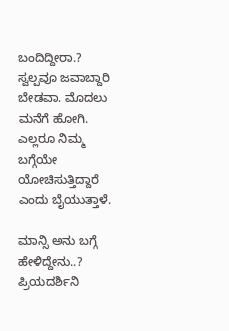ಬಂದಿದ್ದೀರಾ.? ಸ್ವಲ್ಪವೂ ಜವಾಬ್ದಾರಿ ಬೇಡವಾ. ಮೊದಲು ಮನೆಗೆ ಹೋಗಿ. ಎಲ್ಲರೂ ನಿಮ್ಮ ಬಗ್ಗೆಯೇ ಯೋಚಿಸುತ್ತಿದ್ದಾರೆ ಎಂದು ಬೈಯುತ್ತಾಳೆ.

ಮಾನ್ಸಿ ಅನು ಬಗ್ಗೆ ಹೇಳಿದ್ದೇನು..?
ಪ್ರಿಯದರ್ಶಿನಿ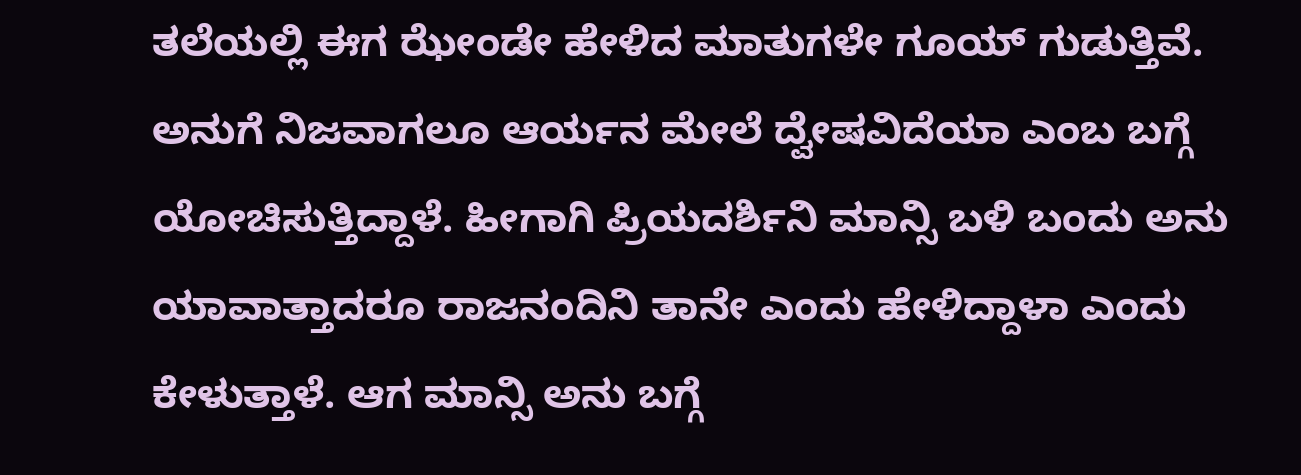ತಲೆಯಲ್ಲಿ ಈಗ ಝೇಂಡೇ ಹೇಳಿದ ಮಾತುಗಳೇ ಗೂಯ್ ಗುಡುತ್ತಿವೆ. ಅನುಗೆ ನಿಜವಾಗಲೂ ಆರ್ಯನ ಮೇಲೆ ದ್ವೇಷವಿದೆಯಾ ಎಂಬ ಬಗ್ಗೆ ಯೋಚಿಸುತ್ತಿದ್ದಾಳೆ. ಹೀಗಾಗಿ ಪ್ರಿಯದರ್ಶಿನಿ ಮಾನ್ಸಿ ಬಳಿ ಬಂದು ಅನು ಯಾವಾತ್ತಾದರೂ ರಾಜನಂದಿನಿ ತಾನೇ ಎಂದು ಹೇಳಿದ್ದಾಳಾ ಎಂದು ಕೇಳುತ್ತಾಳೆ. ಆಗ ಮಾನ್ಸಿ ಅನು ಬಗ್ಗೆ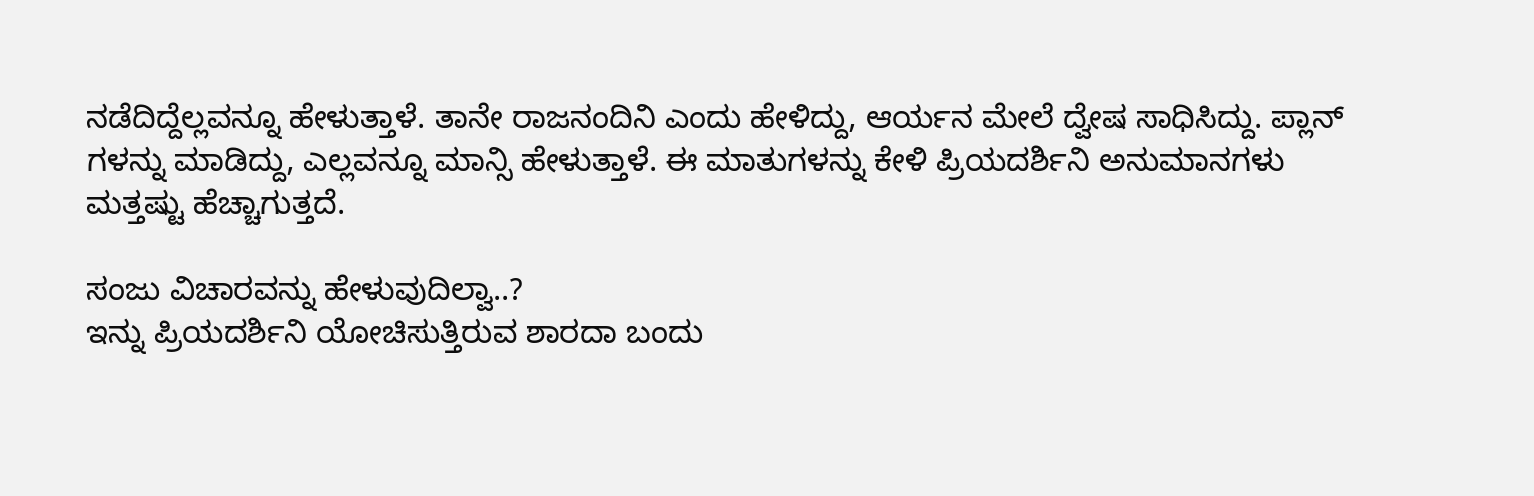ನಡೆದಿದ್ದೆಲ್ಲವನ್ನೂ ಹೇಳುತ್ತಾಳೆ. ತಾನೇ ರಾಜನಂದಿನಿ ಎಂದು ಹೇಳಿದ್ದು, ಆರ್ಯನ ಮೇಲೆ ದ್ವೇಷ ಸಾಧಿಸಿದ್ದು. ಪ್ಲಾನ್ ಗಳನ್ನು ಮಾಡಿದ್ದು, ಎಲ್ಲವನ್ನೂ ಮಾನ್ಸಿ ಹೇಳುತ್ತಾಳೆ. ಈ ಮಾತುಗಳನ್ನು ಕೇಳಿ ಪ್ರಿಯದರ್ಶಿನಿ ಅನುಮಾನಗಳು ಮತ್ತಷ್ಟು ಹೆಚ್ಚಾಗುತ್ತದೆ.

ಸಂಜು ವಿಚಾರವನ್ನು ಹೇಳುವುದಿಲ್ವಾ..?
ಇನ್ನು ಪ್ರಿಯದರ್ಶಿನಿ ಯೋಚಿಸುತ್ತಿರುವ ಶಾರದಾ ಬಂದು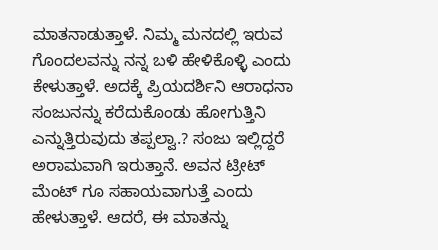ಮಾತನಾಡುತ್ತಾಳೆ. ನಿಮ್ಮ ಮನದಲ್ಲಿ ಇರುವ ಗೊಂದಲವನ್ನು ನನ್ನ ಬಳಿ ಹೇಳಿಕೊಳ್ಳಿ ಎಂದು ಕೇಳುತ್ತಾಳೆ. ಅದಕ್ಕೆ ಪ್ರಿಯದರ್ಶಿನಿ ಆರಾಧನಾ ಸಂಜುನನ್ನು ಕರೆದುಕೊಂಡು ಹೋಗುತ್ತಿನಿ ಎನ್ನುತ್ತಿರುವುದು ತಪ್ಪಲ್ವಾ.? ಸಂಜು ಇಲ್ಲಿದ್ದರೆ ಅರಾಮವಾಗಿ ಇರುತ್ತಾನೆ. ಅವನ ಟ್ರೀಟ್ ಮೆಂಟ್ ಗೂ ಸಹಾಯವಾಗುತ್ತೆ ಎಂದು ಹೇಳುತ್ತಾಳೆ. ಆದರೆ, ಈ ಮಾತನ್ನು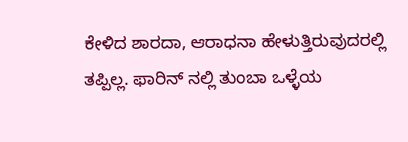ಕೇಳಿದ ಶಾರದಾ, ಆರಾಧನಾ ಹೇಳುತ್ತಿರುವುದರಲ್ಲಿ ತಪ್ಪಿಲ್ಲ. ಫಾರಿನ್ ನಲ್ಲಿ ತುಂಬಾ ಒಳ್ಳೆಯ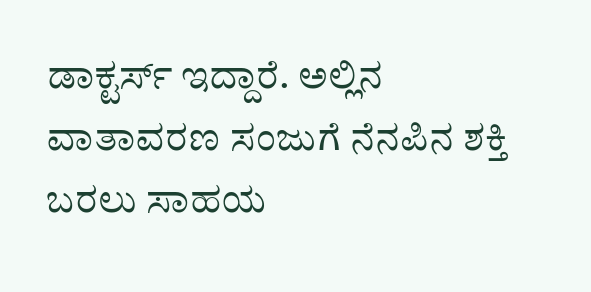ಡಾಕ್ಟರ್ಸ್ ಇದ್ದಾರೆ. ಅಲ್ಲಿನ ವಾತಾವರಣ ಸಂಜುಗೆ ನೆನಪಿನ ಶಕ್ತಿ ಬರಲು ಸಾಹಯ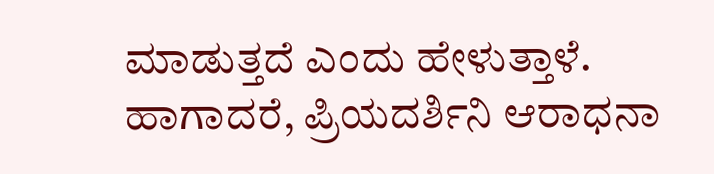ಮಾಡುತ್ತದೆ ಎಂದು ಹೇಳುತ್ತಾಳೆ. ಹಾಗಾದರೆ, ಪ್ರಿಯದರ್ಶಿನಿ ಆರಾಧನಾ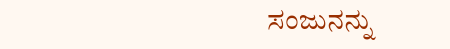ಸಂಜುನನ್ನು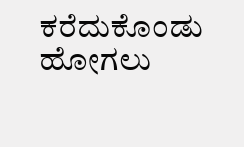ಕರೆದುಕೊಂಡು ಹೋಗಲು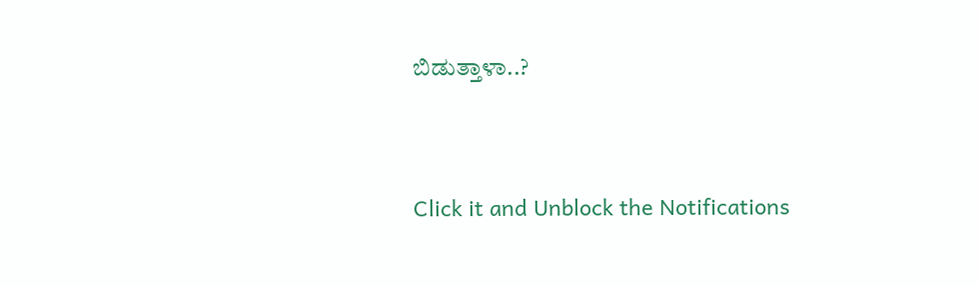ಬಿಡುತ್ತಾಳಾ..?


Click it and Unblock the Notifications